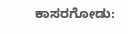ಕಾಸರಗೋಡು: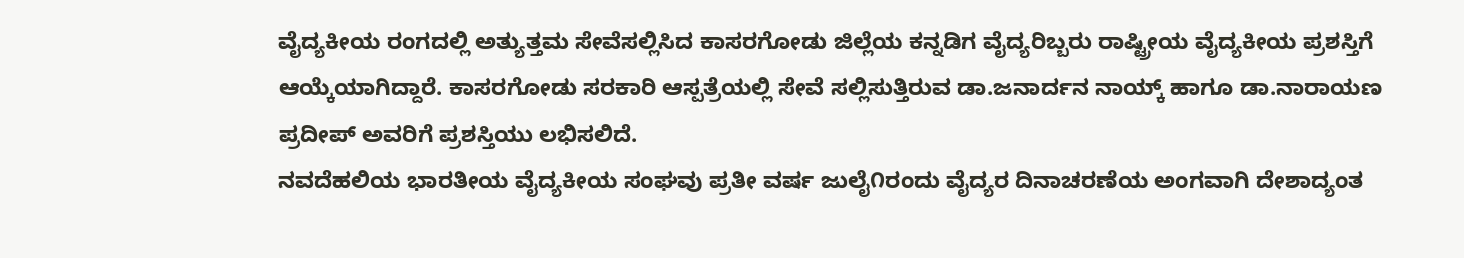ವೈದ್ಯಕೀಯ ರಂಗದಲ್ಲಿ ಅತ್ಯುತ್ತಮ ಸೇವೆಸಲ್ಲಿಸಿದ ಕಾಸರಗೋಡು ಜಿಲ್ಲೆಯ ಕನ್ನಡಿಗ ವೈದ್ಯರಿಬ್ಬರು ರಾಷ್ಟ್ರೀಯ ವೈದ್ಯಕೀಯ ಪ್ರಶಸ್ತಿಗೆ ಆಯ್ಕೆಯಾಗಿದ್ದಾರೆ. ಕಾಸರಗೋಡು ಸರಕಾರಿ ಆಸ್ಪತ್ರೆಯಲ್ಲಿ ಸೇವೆ ಸಲ್ಲಿಸುತ್ತಿರುವ ಡಾ.ಜನಾರ್ದನ ನಾಯ್ಕ್ ಹಾಗೂ ಡಾ.ನಾರಾಯಣ ಪ್ರದೀಪ್ ಅವರಿಗೆ ಪ್ರಶಸ್ತಿಯು ಲಭಿಸಲಿದೆ.
ನವದೆಹಲಿಯ ಭಾರತೀಯ ವೈದ್ಯಕೀಯ ಸಂಘವು ಪ್ರತೀ ವರ್ಷ ಜುಲೈ೧ರಂದು ವೈದ್ಯರ ದಿನಾಚರಣೆಯ ಅಂಗವಾಗಿ ದೇಶಾದ್ಯಂತ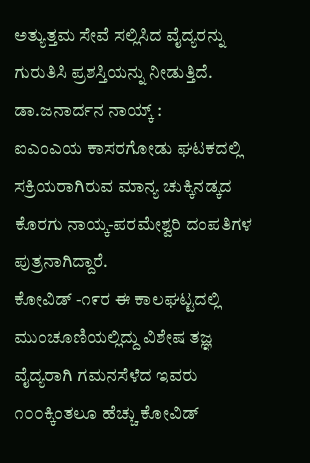ಅತ್ಯುತ್ತಮ ಸೇವೆ ಸಲ್ಲಿಸಿದ ವೈದ್ಯರನ್ನು ಗುರುತಿಸಿ ಪ್ರಶಸ್ತಿಯನ್ನು ನೀಡುತ್ತಿದೆ.
ಡಾ.ಜನಾರ್ದನ ನಾಯ್ಕ್ :
ಐಎಂಎಯ ಕಾಸರಗೋಡು ಘಟಕದಲ್ಲಿ ಸಕ್ರಿಯರಾಗಿರುವ ಮಾನ್ಯ ಚುಕ್ಕಿನಡ್ಕದ ಕೊರಗು ನಾಯ್ಕ-ಪರಮೇಶ್ವರಿ ದಂಪತಿಗಳ ಪುತ್ರನಾಗಿದ್ದಾರೆ.
ಕೋವಿಡ್ -೧೯ರ ಈ ಕಾಲಘಟ್ಟದಲ್ಲಿ ಮುಂಚೂಣಿಯಲ್ಲಿದ್ದು ವಿಶೇಷ ತಜ್ಞ ವೈದ್ಯರಾಗಿ ಗಮನಸೆಳೆದ ಇವರು ೧೦೦ಕ್ಕಿಂತಲೂ ಹೆಚ್ಚು ಕೋವಿಡ್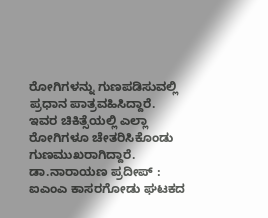ರೋಗಿಗಳನ್ನು ಗುಣಪಡಿಸುವಲ್ಲಿ ಪ್ರಧಾನ ಪಾತ್ರವಹಿಸಿದ್ದಾರೆ. ಇವರ ಚಿಕಿತ್ಸೆಯಲ್ಲಿ ಎಲ್ಲಾ ರೋಗಿಗಳೂ ಚೇತರಿಸಿಕೊಂಡು ಗುಣಮುಖರಾಗಿದ್ದಾರೆ.
ಡಾ.ನಾರಾಯಣ ಪ್ರದೀಪ್ :
ಐಎಂಎ ಕಾಸರಗೋಡು ಘಟಕದ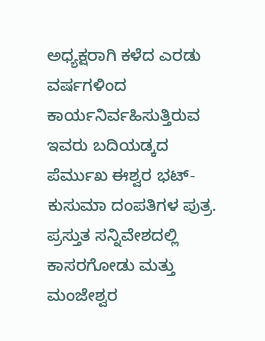ಅಧ್ಯಕ್ಷರಾಗಿ ಕಳೆದ ಎರಡು ವರ್ಷಗಳಿಂದ ಕಾರ್ಯನಿರ್ವಹಿಸುತ್ತಿರುವ ಇವರು ಬದಿಯಡ್ಕದ ಪೆರ್ಮುಖ ಈಶ್ವರ ಭಟ್- ಕುಸುಮಾ ದಂಪತಿಗಳ ಪುತ್ರ. ಪ್ರಸ್ತುತ ಸನ್ನಿವೇಶದಲ್ಲಿ ಕಾಸರಗೋಡು ಮತ್ತು ಮಂಜೇಶ್ವರ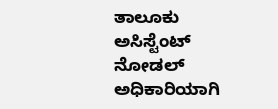ತಾಲೂಕು ಅಸಿಸ್ಟೆಂಟ್ ನೋಡಲ್ ಅಧಿಕಾರಿಯಾಗಿ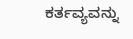ಕರ್ತವ್ಯವನ್ನು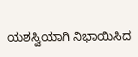ಯಶಸ್ವಿಯಾಗಿ ನಿಭಾಯಿಸಿದ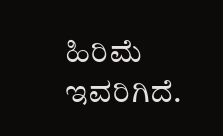ಹಿರಿಮೆ ಇವರಿಗಿದೆ.